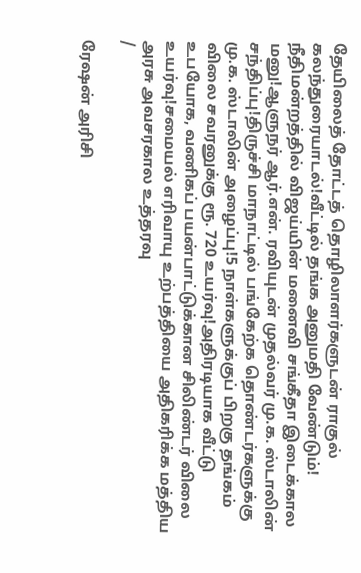தேயிலைத் தோட்டத் தொழிலாளர்களுடன் ராகுல் கலந்துரையாடல்!வீட்டில் தங்க அனுமதி வேண்டும்! நீதிமன்றத்தில் விஜய்யின் மனைவி சங்கீதா இடைக்கால மனு!ஆளுநர் ஆர்.என். ரவியுடன் முதல்வர் மு.க. ஸ்டாலின் சந்திப்பு!திருச்சி மாநாட்டில் பங்கேற்க தொண்டர்களுக்கு மு.க. ஸ்டாலின் அழைப்பு!5 நாள்களுக்குப் பிறகு தங்கம் விலை சவரனுக்கு ரூ. 720 உயர்வு!அதிரடியாக வீட்டு உபயோக, வணிகப் பயன்பாட்டுக்கான சிலிண்டர் விலை உயர்வு!சமையல் எரிவாயு உற்பத்தியை அதிகரிக்க மத்திய அரசு அவசரகால உத்தரவு
/

ரேஷன் அரிசி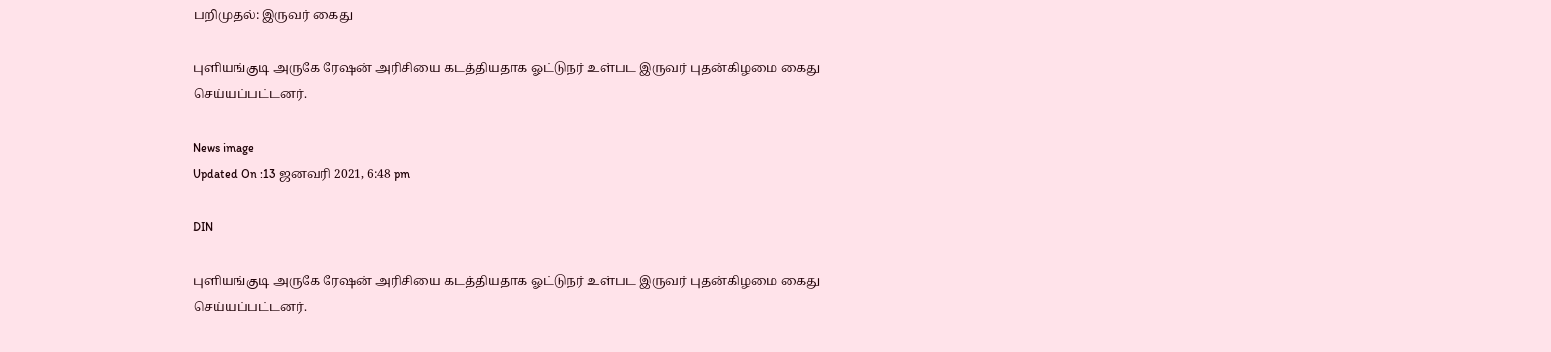பறிமுதல்: இருவர் கைது

புளியங்குடி அருகே ரேஷன் அரிசியை கடத்தியதாக ஓட்டுநர் உள்பட இருவர் புதன்கிழமை கைது செய்யப்பட்டனர்.

News image
Updated On :13 ஜனவரி 2021, 6:48 pm

DIN

புளியங்குடி அருகே ரேஷன் அரிசியை கடத்தியதாக ஓட்டுநர் உள்பட இருவர் புதன்கிழமை கைது செய்யப்பட்டனர்.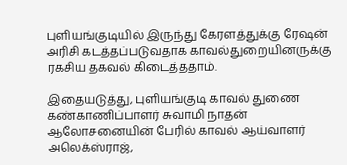புளியங்குடியில் இருந்து கேரளத்துக்கு ரேஷன் அரிசி கடத்தப்படுவதாக காவல்துறையினருக்கு ரகசிய தகவல் கிடைத்ததாம்.

இதையடுத்து, புளியங்குடி காவல் துணை கண்காணிப்பாளர் சுவாமி நாதன் ஆலோசனையின் பேரில் காவல் ஆய்வாளர் அலெக்ஸ்ராஜ்,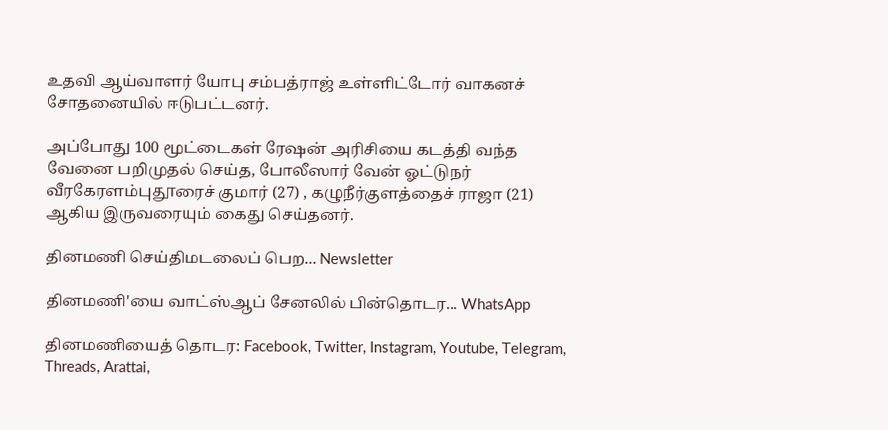உதவி ஆய்வாளர் யோபு சம்பத்ராஜ் உள்ளிட்டோர் வாகனச் சோதனையில் ஈடுபட்டனர்.

அப்போது 100 மூட்டைகள் ரேஷன் அரிசியை கடத்தி வந்த வேனை பறிமுதல் செய்த, போலீஸார் வேன் ஓட்டுநர் வீரகேரளம்புதூரைச் குமார் (27) , கழுநீர்குளத்தைச் ராஜா (21) ஆகிய இருவரையும் கைது செய்தனர்.

தினமணி செய்திமடலைப் பெற... Newsletter

தினமணி'யை வாட்ஸ்ஆப் சேனலில் பின்தொடர... WhatsApp

தினமணியைத் தொடர: Facebook, Twitter, Instagram, Youtube, Telegram, Threads, Arattai,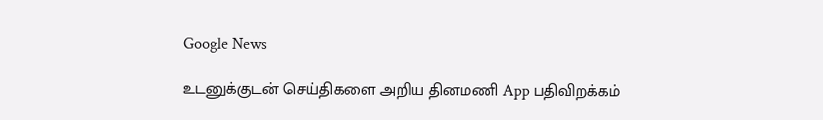Google News

உடனுக்குடன் செய்திகளை அறிய தினமணி App பதிவிறக்கம்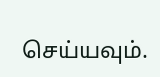செய்யவும்.